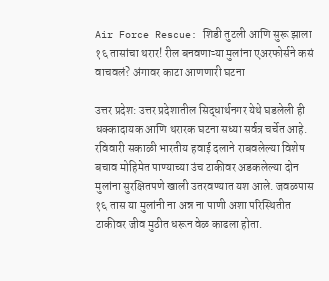Air Force Rescue: शिडी तुटली आणि सुरू झाला १६ तासांचा थरार! रील बनवणाऱ्या मुलांना एअरफोर्सने कसं वाचवलं? अंगावर काटा आणणारी घटना

उत्तर प्रदेश: उत्तर प्रदेशातील सिद्धार्थनगर येथे घडलेली ही धक्कादायक आणि थरारक घटना सध्या सर्वत्र चर्चेत आहे. रविवारी सकाळी भारतीय हवाई दलाने राबवलेल्या विशेष बचाव मोहिमेत पाण्याच्या उंच टाकीवर अडकलेल्या दोन मुलांना सुरक्षितपणे खाली उतरवण्यात यश आले. जवळपास १६ तास या मुलांनी ना अन्न ना पाणी अशा परिस्थितीत टाकीवर जीव मुठीत धरून वेळ काढला होता.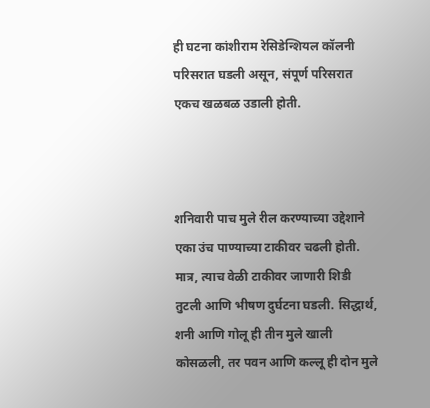ही घटना कांशीराम रेसिडेन्शियल कॉलनी परिसरात घडली असून, संपूर्ण परिसरात एकच खळबळ उडाली होती.



शनिवारी पाच मुले रील करण्याच्या उद्देशाने एका उंच पाण्याच्या टाकीवर चढली होती. मात्र, त्याच वेळी टाकीवर जाणारी शिडी तुटली आणि भीषण दुर्घटना घडली. सिद्धार्थ, शनी आणि गोलू ही तीन मुले खाली कोसळली, तर पवन आणि कल्लू ही दोन मुले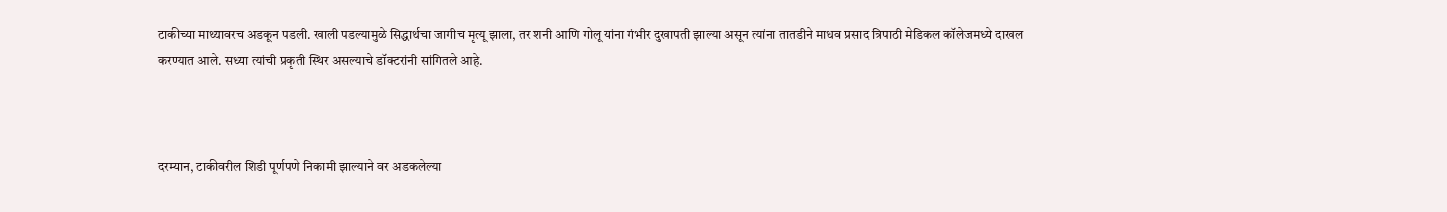टाकीच्या माथ्यावरच अडकून पडली. खाली पडल्यामुळे सिद्धार्थचा जागीच मृत्यू झाला, तर शनी आणि गोलू यांना गंभीर दुखापती झाल्या असून त्यांना तातडीने माधव प्रसाद त्रिपाठी मेडिकल कॉलेजमध्ये दाखल करण्यात आले. सध्या त्यांची प्रकृती स्थिर असल्याचे डॉक्टरांनी सांगितले आहे.



दरम्यान, टाकीवरील शिडी पूर्णपणे निकामी झाल्याने वर अडकलेल्या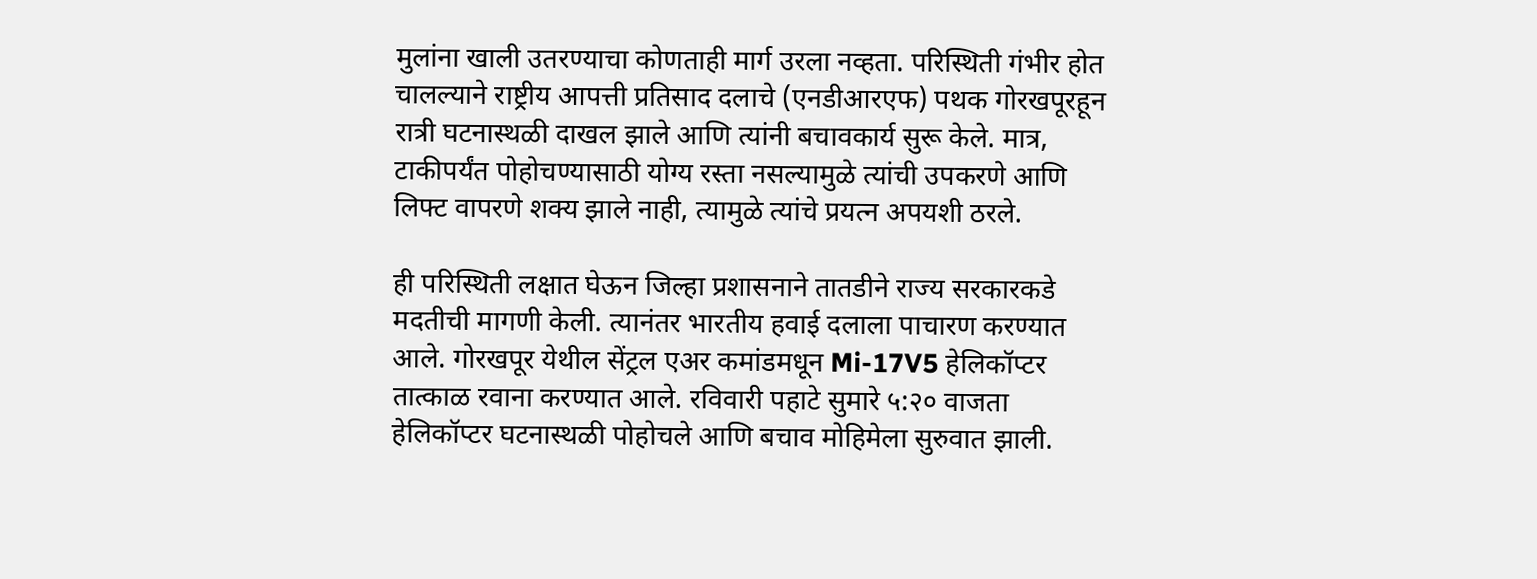मुलांना खाली उतरण्याचा कोणताही मार्ग उरला नव्हता. परिस्थिती गंभीर होत चालल्याने राष्ट्रीय आपत्ती प्रतिसाद दलाचे (एनडीआरएफ) पथक गोरखपूरहून रात्री घटनास्थळी दाखल झाले आणि त्यांनी बचावकार्य सुरू केले. मात्र, टाकीपर्यंत पोहोचण्यासाठी योग्य रस्ता नसल्यामुळे त्यांची उपकरणे आणि लिफ्ट वापरणे शक्य झाले नाही, त्यामुळे त्यांचे प्रयत्न अपयशी ठरले.

ही परिस्थिती लक्षात घेऊन जिल्हा प्रशासनाने तातडीने राज्य सरकारकडे मदतीची मागणी केली. त्यानंतर भारतीय हवाई दलाला पाचारण करण्यात आले. गोरखपूर येथील सेंट्रल एअर कमांडमधून Mi-17V5 हेलिकॉप्टर तात्काळ रवाना करण्यात आले. रविवारी पहाटे सुमारे ५:२० वाजता हेलिकॉप्टर घटनास्थळी पोहोचले आणि बचाव मोहिमेला सुरुवात झाली.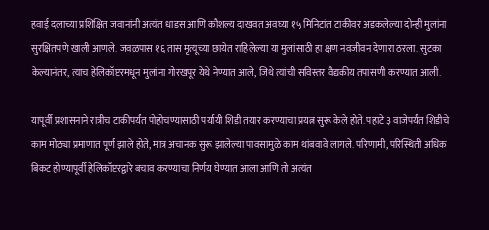हवाई दलाच्या प्रशिक्षित जवानांनी अत्यंत धाडस आणि कौशल्य दाखवत अवघ्या १५ मिनिटांत टाकीवर अडकलेल्या दोन्ही मुलांना सुरक्षितपणे खाली आणले. जवळपास १६ तास मृत्यूच्या छायेत राहिलेल्या या मुलांसाठी हा क्षण नवजीवन देणारा ठरला. सुटका केल्यानंतर, त्याच हेलिकॉप्टरमधून मुलांना गोरखपूर येथे नेण्यात आले, जिथे त्यांची सविस्तर वैद्यकीय तपासणी करण्यात आली.

यापूर्वी प्रशासनाने रात्रीच टाकीपर्यंत पोहोचण्यासाठी पर्यायी शिडी तयार करण्याचा प्रयत्न सुरू केले होते. पहाटे ३ वाजेपर्यंत शिडीचे काम मोठ्या प्रमाणात पूर्ण झाले होते, मात्र अचानक सुरू झालेल्या पावसामुळे काम थांबवावे लागले. परिणामी, परिस्थिती अधिक बिकट होण्यापूर्वी हेलिकॉप्टरद्वारे बचाव करण्याचा निर्णय घेण्यात आला आणि तो अत्यंत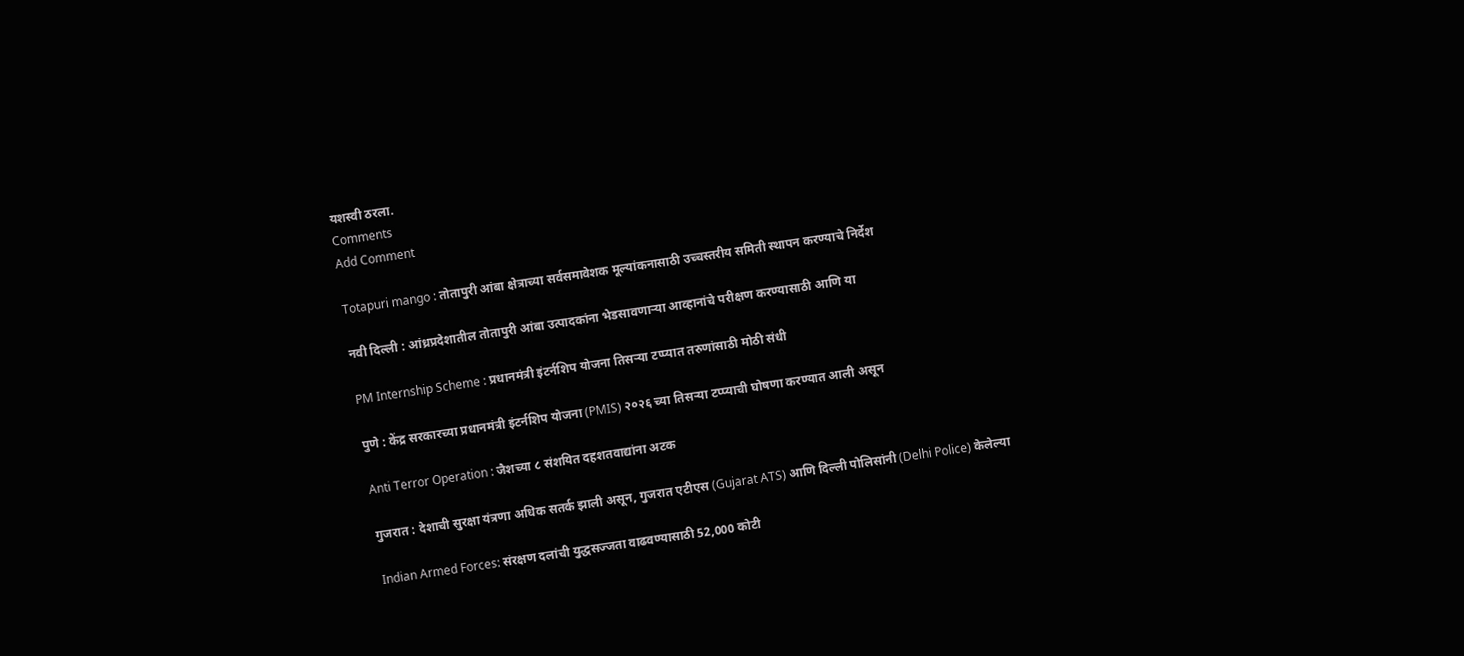यशस्वी ठरला.
Comments
Add Comment

Totapuri mango : तोतापुरी आंबा क्षेत्राच्या सर्वसमावेशक मूल्यांकनासाठी उच्चस्तरीय समिती स्थापन करण्याचे निर्देश

नवी दिल्ली : आंध्रप्रदेशातील तोतापुरी आंबा उत्पादकांना भेडसावणाऱ्या आव्हानांचे परीक्षण करण्यासाठी आणि या

PM Internship Scheme : प्रधानमंत्री इंटर्नशिप योजना तिसऱ्या टप्प्यात तरुणांसाठी मोठी संधी

पुणे : केंद्र सरकारच्या प्रधानमंत्री इंटर्नशिप योजना (PMIS) २०२६ च्या तिसऱ्या टप्प्याची घोषणा करण्यात आली असून

Anti Terror Operation : जैशच्या ८ संशयित दहशतवाद्यांना अटक

गुजरात : देशाची सुरक्षा यंत्रणा अधिक सतर्क झाली असून, गुजरात एटीएस (Gujarat ATS) आणि दिल्ली पोलिसांनी (Delhi Police) केलेल्या

Indian Armed Forces: संरक्षण दलांची युद्धसज्जता वाढवण्यासाठी 52,000 कोटी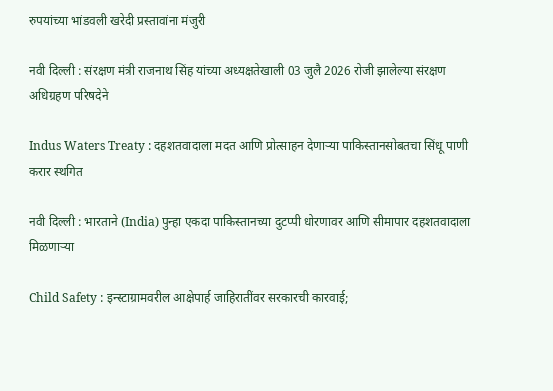रुपयांच्या भांडवली खरेदी प्रस्तावांना मंजुरी

नवी दिल्ली : संरक्षण मंत्री राजनाथ सिंह यांच्या अध्यक्षतेखाली 03 जुलै 2026 रोजी झालेल्या संरक्षण अधिग्रहण परिषदेने

Indus Waters Treaty : दहशतवादाला मदत आणि प्रोत्साहन देणार्‍या पाकिस्तानसोबतचा सिंधू पाणी करार स्थगित

नवी दिल्ली : भारताने (India) पुन्हा एकदा पाकिस्तानच्या दुटप्पी धोरणावर आणि सीमापार दहशतवादाला मिळणाऱ्या

Child Safety : इन्स्टाग्रामवरील आक्षेपार्ह जाहिरातींवर सरकारची कारवाई;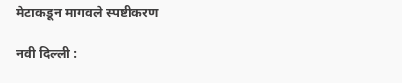मेटाकडून मागवले स्पष्टीकरण

नवी दिल्ली :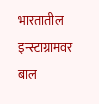भारतातील इन्स्टाग्रामवर बाल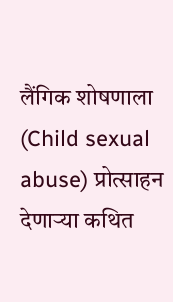लैंगिक शोषणाला (Child sexual abuse) प्रोत्साहन देणाऱ्या कथित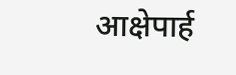आक्षेपार्ह